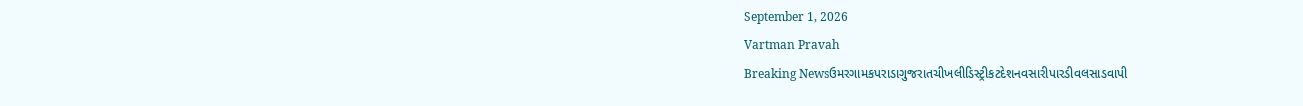September 1, 2026
Vartman Pravah
Breaking Newsઉમરગામકપરાડાગુજરાતચીખલીડિસ્ટ્રીકટદેશનવસારીપારડીવલસાડવાપી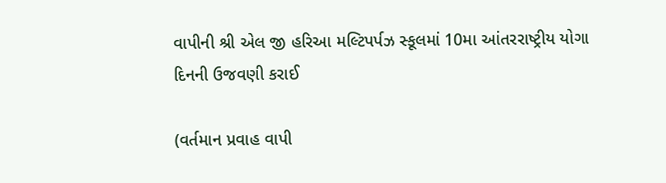વાપીની શ્રી એલ જી હરિઆ મલ્‍ટિપર્પઝ સ્‍કૂલમાં 10મા આંતરરાષ્‍ટ્રીય યોગા દિનની ઉજવણી કરાઈ

(વર્તમાન પ્રવાહ વાપી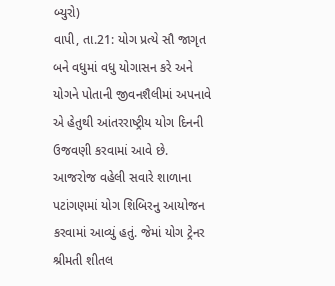બ્‍યુરો)
વાપી, તા.21: યોગ પ્રત્‍યે સૌ જાગૃત બને વધુમાં વધુ યોગાસન કરે અને યોગને પોતાની જીવનશૈલીમાં અપનાવે એ હેતુથી આંતરરાષ્‍ટ્રીય યોગ દિનની ઉજવણી કરવામાં આવે છે. આજરોજ વહેલી સવારે શાળાના પટાંગણમાં યોગ શિબિરનુ આયોજન કરવામાં આવ્‍યું હતું. જેમાં યોગ ટ્રેનર શ્રીમતી શીતલ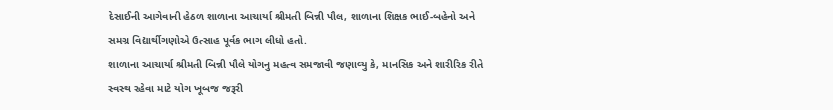દેસાઈની આગેવાની હેઠળ શાળાના આચાર્યા શ્રીમતી બિન્ની પૌલ, શાળાના શિક્ષક ભાઈ-બહેનો અને સમગ્ર વિદ્યાર્થીગણોએ ઉત્‍સાહ પૂર્વક ભાગ લીધો હતો.
શાળાના આચાર્યા શ્રીમતી બિન્ની પૌલે યોગનુ મહત્‍વ સમજાવી જણાવ્‍યુ કે, માનસિક અને શારીરિક રીતે સ્‍વસ્‍થ રહેવા માટે યોગ ખૂબજ જરૂરી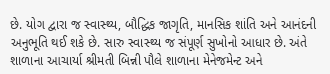છે. યોગ દ્વારા જ સ્‍વાસ્‍થ્‍ય, બૌદ્ધિક જાગૃતિ, માનસિક શાંતિ અને આનંદની અનુભૂતિ થઈ શકે છે. સારુ સ્‍વાસ્‍થ્‍ય જ સંપૂર્ણ સુખોનો આધાર છે. અંતે શાળાના આચાર્યા શ્રીમતી બિન્ની પૌલે શાળાના મેનેજમેન્‍ટ અને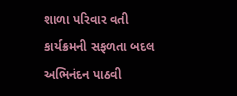શાળા પરિવાર વતી કાર્યક્રમની સફળતા બદલ અભિનંદન પાઠવી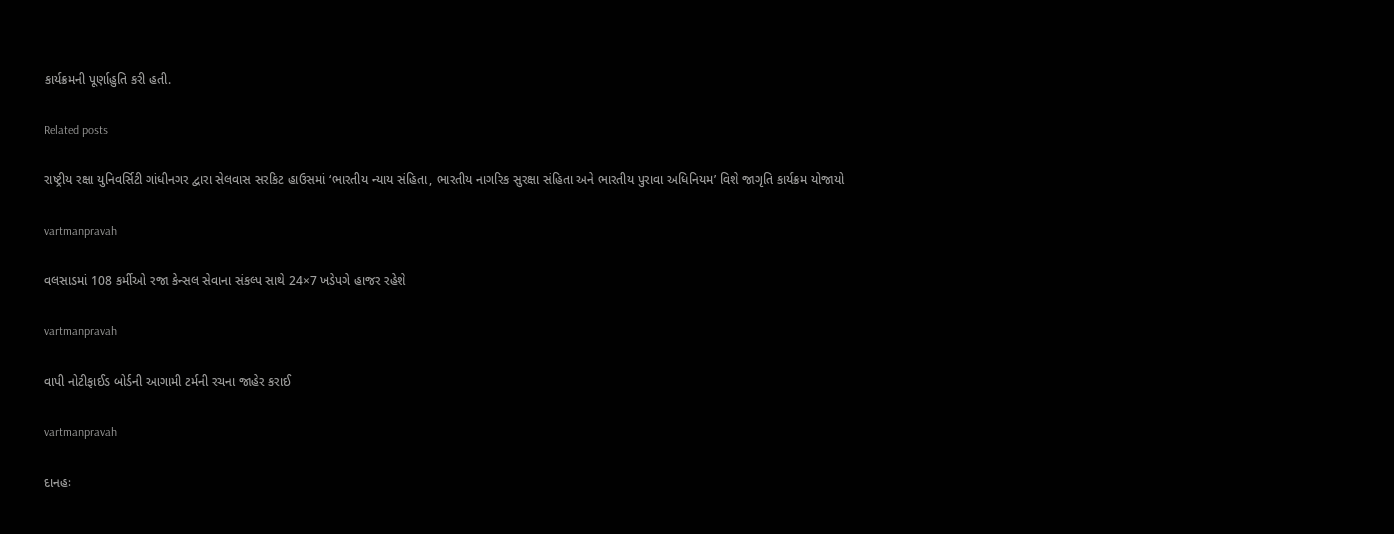કાર્યક્રમની પૂર્ણાહુતિ કરી હતી.

Related posts

રાષ્‍ટ્રીય રક્ષા યુનિવર્સિટી ગાંધીનગર દ્વારા સેલવાસ સરકિટ હાઉસમાં ‘ભારતીય ન્‍યાય સંહિતા, ભારતીય નાગરિક સુરક્ષા સંહિતા અને ભારતીય પુરાવા અધિનિયમ’ વિશે જાગૃતિ કાર્યક્રમ યોજાયો

vartmanpravah

વલસાડમાં 108 કર્મીઓ રજા કેન્‍સલ સેવાના સંકલ્‍પ સાથે 24×7 ખડેપગે હાજર રહેશે

vartmanpravah

વાપી નોટીફાઈડ બોર્ડની આગામી ટર્મની રચના જાહેર કરાઈ

vartmanpravah

દાનહઃ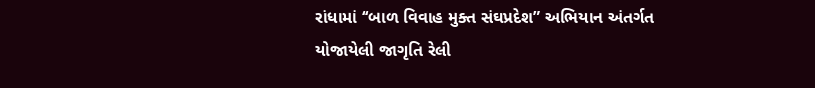રાંધામાં ‘‘બાળ વિવાહ મુક્‍ત સંઘપ્રદેશ” અભિયાન અંતર્ગત યોજાયેલી જાગૃતિ રેલી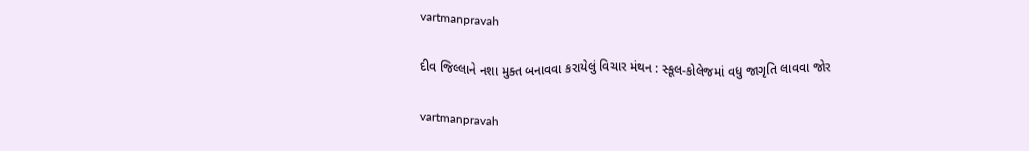vartmanpravah

દીવ જિલ્લાને નશા મુક્‍ત બનાવવા કરાયેલું વિચાર મંથન : સ્‍કૂલ-કોલેજમાં વધુ જાગૃતિ લાવવા જોર

vartmanpravah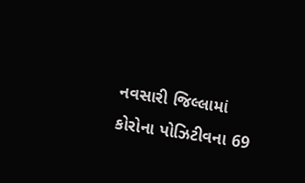નવસારી જિલ્લામાં કોરોના પોઝિટીવના 69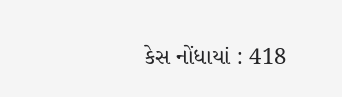કેસ નોંધાયાં : 418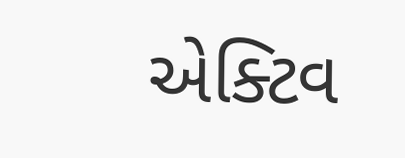એક્‍ટિવ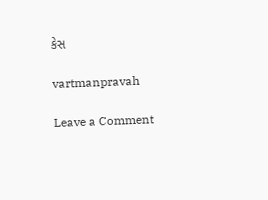કેસ

vartmanpravah

Leave a Comment